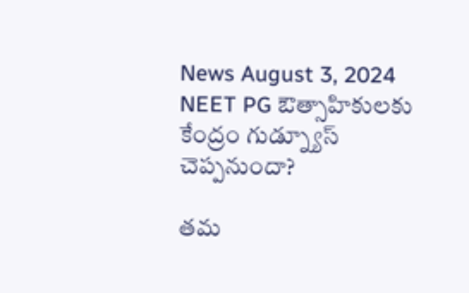News August 3, 2024
NEET PG ఔత్సాహికులకు కేంద్రం గుడ్న్యూస్ చెప్పనుందా?

తమ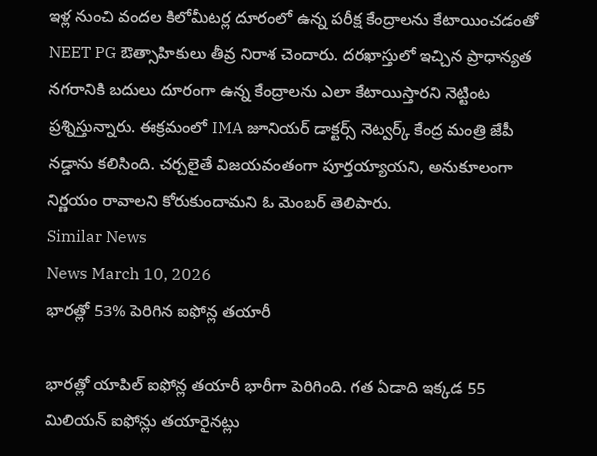ఇళ్ల నుంచి వందల కిలోమీటర్ల దూరంలో ఉన్న పరీక్ష కేంద్రాలను కేటాయించడంతో NEET PG ఔత్సాహికులు తీవ్ర నిరాశ చెందారు. దరఖాస్తులో ఇచ్చిన ప్రాధాన్యత నగరానికి బదులు దూరంగా ఉన్న కేంద్రాలను ఎలా కేటాయిస్తారని నెట్టింట ప్రశ్నిస్తున్నారు. ఈక్రమంలో IMA జూనియర్ డాక్టర్స్ నెట్వర్క్ కేంద్ర మంత్రి జేపీ నడ్డాను కలిసింది. చర్చలైతే విజయవంతంగా పూర్తయ్యాయని, అనుకూలంగా నిర్ణయం రావాలని కోరుకుందామని ఓ మెంబర్ తెలిపారు.
Similar News
News March 10, 2026
భారత్లో 53% పెరిగిన ఐఫోన్ల తయారీ

భారత్లో యాపిల్ ఐఫోన్ల తయారీ భారీగా పెరిగింది. గత ఏడాది ఇక్కడ 55 మిలియన్ ఐఫోన్లు తయారైనట్లు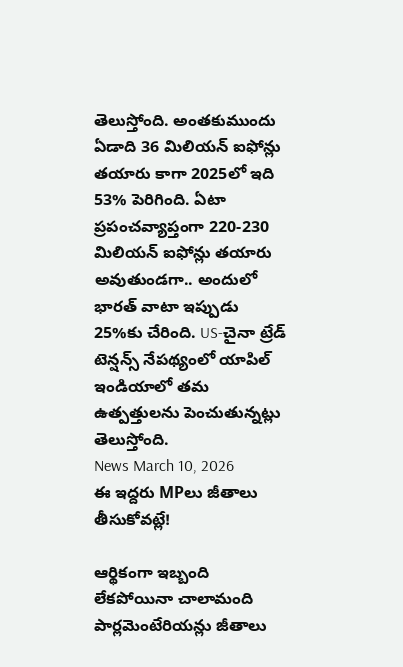తెలుస్తోంది. అంతకుముందు ఏడాది 36 మిలియన్ ఐఫోన్లు తయారు కాగా 2025లో ఇది 53% పెరిగింది. ఏటా ప్రపంచవ్యాప్తంగా 220-230 మిలియన్ ఐఫోన్లు తయారు అవుతుండగా.. అందులో భారత్ వాటా ఇప్పుడు 25%కు చేరింది. US-చైనా ట్రేడ్ టెన్షన్స్ నేపథ్యంలో యాపిల్ ఇండియాలో తమ ఉత్పత్తులను పెంచుతున్నట్లు తెలుస్తోంది.
News March 10, 2026
ఈ ఇద్దరు MPలు జీతాలు తీసుకోవట్లే!

ఆర్థికంగా ఇబ్బంది లేకపోయినా చాలామంది పార్లమెంటేరియన్లు జీతాలు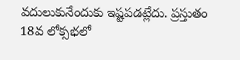వదులుకునేందుకు ఇష్టపడట్లేదు. ప్రస్తుతం 18వ లోక్సభలో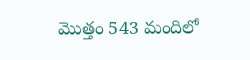మొత్తం 543 మందిలో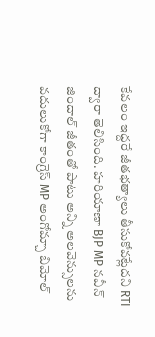కేవలం ఇద్దరే జీతభత్యాలు తీసుకోవట్లేదని RTI ద్వారా తెలిసింది. హరియాణా BJP MP నవీన్ జిందాల్ జీతంతో పాటు అన్ని అలవెన్సులను వదులుకోగా కాంగ్రెస్ MP అంగోమ్చా బిమోల్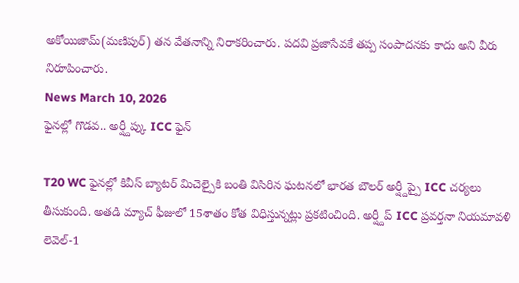అకోయిజామ్(మణిపుర్) తన వేతనాన్ని నిరాకరించారు. పదవి ప్రజాసేవకే తప్ప సంపాదనకు కాదు అని వీరు నిరూపించారు.
News March 10, 2026
ఫైనల్లో గొడవ.. అర్ష్దీప్కు ICC ఫైన్

T20 WC ఫైనల్లో కివీస్ బ్యాటర్ మిచెల్పైకి బంతి విసిరిన ఘటనలో భారత బౌలర్ అర్ష్దీప్పై ICC చర్యలు తీసుకుంది. అతడి మ్యాచ్ ఫీజులో 15శాతం కోత విధిస్తున్నట్లు ప్రకటించింది. అర్ష్దీప్ ICC ప్రవర్తనా నియమావళి లెవెల్-1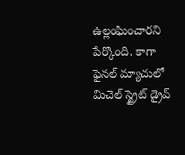ఉల్లంఘించారని పేర్కొంది. కాగా ఫైనల్ మ్యాచులో మిచెల్ స్ట్రైట్ డ్రైవ్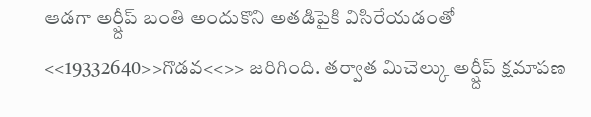ఆడగా అర్ష్దీప్ బంతి అందుకొని అతడిపైకి విసిరేయడంతో <<19332640>>గొడవ<<>> జరిగింది. తర్వాత మిచెల్కు అర్ష్దీప్ క్షమాపణ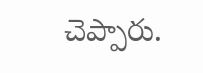చెప్పారు.